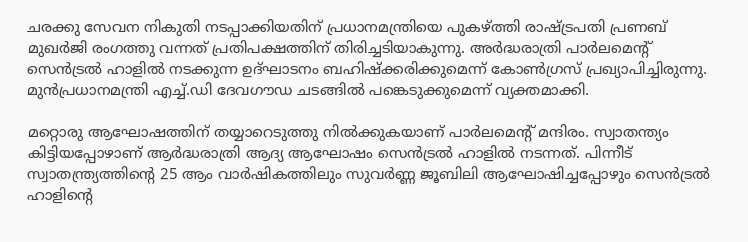ചരക്കു സേവന നികുതി നടപ്പാക്കിയതിന് പ്രധാനമന്ത്രിയെ പുകഴ്ത്തി രാഷ്‌ട്രപതി പ്രണബ് മുഖര്‍ജി രംഗത്തു വന്നത് പ്രതിപക്ഷത്തിന് തിരിച്ചടിയാകുന്നു. അ‍ര്‍ദ്ധരാത്രി പാര്‍ലമെന്റ് സെന്‍ട്രല്‍ ഹാളില്‍ നടക്കുന്ന ഉദ്ഘാടനം ബഹിഷ്ക്കരിക്കുമെന്ന് കോണ്‍ഗ്രസ് പ്രഖ്യാപിച്ചിരുന്നു. മുന്‍പ്രധാനമന്ത്രി എച്ച്.ഡി ദേവഗൗഡ ചടങ്ങില്‍ പങ്കെടുക്കുമെന്ന് വ്യക്തമാക്കി.

മറ്റൊരു ആഘോഷത്തിന് തയ്യാറെടുത്തു നില്‍ക്കുകയാണ് പാര്‍ലമെന്റ് മന്ദിരം. സ്വാതന്ത്യം കിട്ടിയപ്പോഴാണ് ആര്‍ദ്ധരാത്രി ആദ്യ ആഘോഷം സെന്‍ട്രല്‍ ഹാളില്‍ നടന്നത്. പിന്നീട് സ്വാതന്ത്ര്യത്തിന്റെ 25 ആം വാര്‍ഷികത്തിലും സുവര്‍ണ്ണ ജൂബിലി ആഘോഷിച്ചപ്പോഴും സെന്‍ട്രല്‍ ഹാളിന്റെ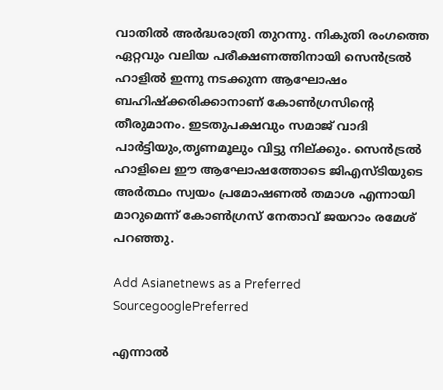വാതില്‍ അര്‍ദ്ധരാത്രി തുറന്നു. നികുതി രംഗത്തെ ഏറ്റവും വലിയ പരീക്ഷണത്തിനായി സെന്‍ട്രല്‍ ഹാളില്‍ ഇന്നു നടക്കുന്ന ആഘോഷം ബഹിഷ്ക്കരിക്കാനാണ് കോണ്‍ഗ്രസിന്റെ തീരുമാനം. ഇടതുപക്ഷവും സമാജ് വാദി പാര്‍ട്ടിയും,തൃണമൂലും വിട്ടു നില്‌ക്കും. സെന്‍ട്രല്‍ ഹാളിലെ ഈ ആഘോഷത്തോടെ ജിഎസ്ടിയുടെ അര്‍ത്ഥം സ്വയം പ്രമോഷണല്‍ തമാശ എന്നായി മാറുമെന്ന് കോണ്‍ഗ്രസ് നേതാവ് ജയറാം രമേശ് പറഞ്ഞു.

Add Asianetnews as a Preferred SourcegooglePreferred

എന്നാല്‍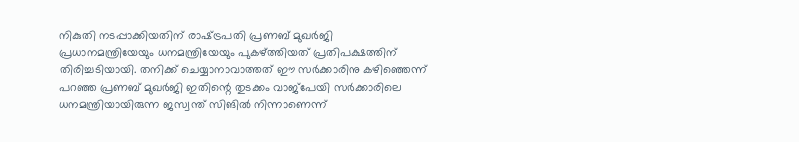നികുതി നടപ്പാക്കിയതിന് രാഷ്‌ട്രപതി പ്രണബ് മുഖര്‍ജി പ്രധാനമന്ത്രിയേയും ധനമന്ത്രിയേയും പുകഴ്ത്തിയത് പ്രതിപക്ഷത്തിന് തിരിച്ചടിയായി. തനിക്ക് ചെയ്യാനാവാത്തത് ഈ സര്‍ക്കാരിനു കഴിഞ്ഞെന്ന് പറഞ്ഞ പ്രണബ് മുഖര്‍ജി ഇതിന്റെ തുടക്കം വാജ്പേയി സര്‍ക്കാരിലെ ധനമന്ത്രിയായിരുന്ന ജസ്വന്ത് സിങില്‍ നിന്നാണെന്ന്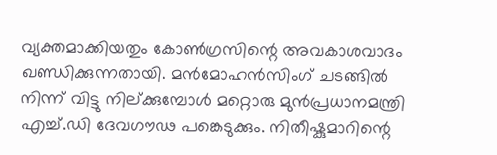വ്യക്തമാക്കിയതും കോണ്‍ഗ്രസിന്റെ അവകാശവാദം ഖണ്ഡിക്കുന്നതായി. മന്‍മോഹന്‍സിംഗ് ചടങ്ങില്‍ നിന്ന് വിട്ടു നില്‌ക്കുമ്പോള്‍ മറ്റൊരു മുന്‍പ്രധാനമന്ത്രി എച്ച്.ഡി ദേവഗൗഢ പങ്കെടുക്കും. നിതീഷ്കുമാറിന്റെ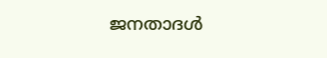ജനതാദള്‍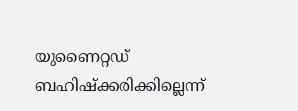യുണൈറ്റഡ് ബഹിഷ്ക്കരിക്കില്ലെന്ന്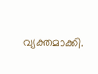വ്യക്തമാക്കി.